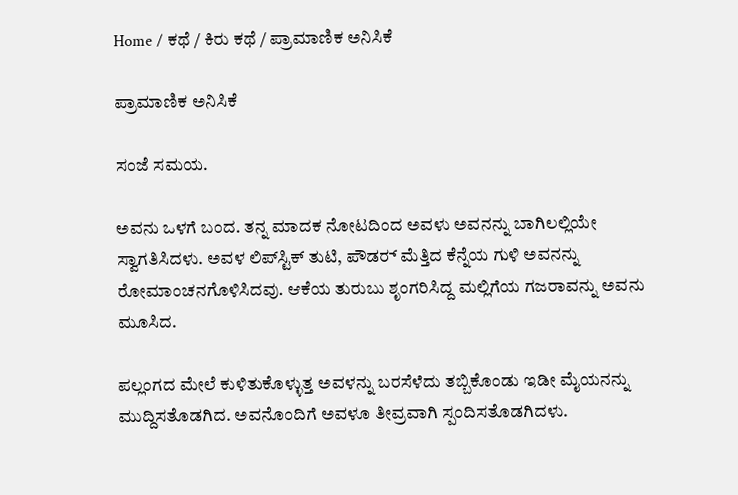Home / ಕಥೆ / ಕಿರು ಕಥೆ / ಪ್ರಾಮಾಣಿಕ ಅನಿಸಿಕೆ

ಪ್ರಾಮಾಣಿಕ ಅನಿಸಿಕೆ

ಸಂಜೆ ಸಮಯ.

ಅವನು ಒಳಗೆ ಬಂದ. ತನ್ನ ಮಾದಕ ನೋಟದಿಂದ ಅವಳು ಅವನನ್ನು ಬಾಗಿಲಲ್ಲಿಯೇ ಸ್ವಾಗತಿಸಿದಳು. ಅವಳ ಲಿಪ್‌ಸ್ಟಿಕ್ ತುಟಿ, ಪೌಡರ್‍ ಮೆತ್ತಿದ ಕೆನ್ನೆಯ ಗುಳಿ ಅವನನ್ನು ರೋಮಾಂಚನಗೊಳಿಸಿದವು. ಆಕೆಯ ತುರುಬು ಶೃಂಗರಿಸಿದ್ದ ಮಲ್ಲಿಗೆಯ ಗಜರಾವನ್ನು ಅವನು ಮೂಸಿದ.

ಪಲ್ಲಂಗದ ಮೇಲೆ ಕುಳಿತುಕೊಳ್ಳುತ್ತ ಅವಳನ್ನು ಬರಸೆಳೆದು ತಬ್ಬಿಕೊಂಡು ಇಡೀ ಮೈಯನನ್ನು ಮುದ್ದಿಸತೊಡಗಿದ. ಅವನೊಂದಿಗೆ ಅವಳೂ ತೀವ್ರವಾಗಿ ಸ್ಪಂದಿಸತೊಡಗಿದಳು.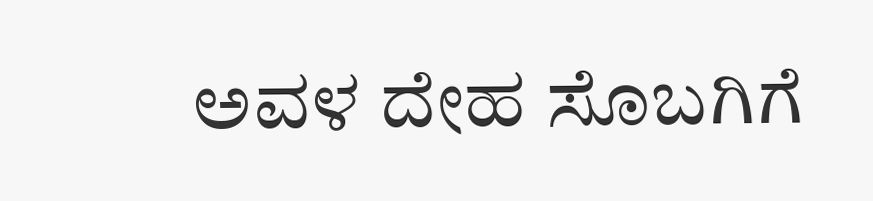ಅವಳ ದೇಹ ಸೊಬಗಿಗೆ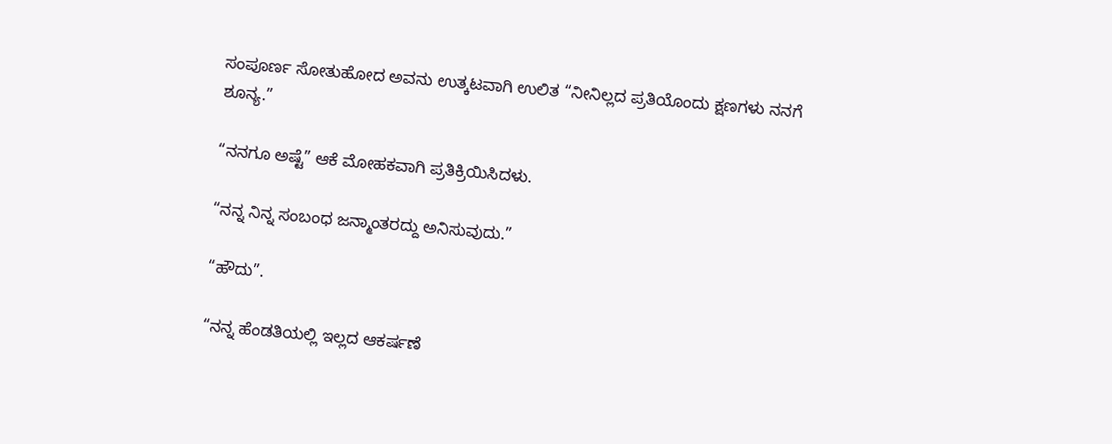ಸಂಪೂರ್ಣ ಸೋತುಹೋದ ಅವನು ಉತ್ಕಟವಾಗಿ ಉಲಿತ “ನೀನಿಲ್ಲದ ಪ್ರತಿಯೊಂದು ಕ್ಷಣಗಳು ನನಗೆ ಶೂನ್ಯ.”

“ನನಗೂ ಅಷ್ಟೆ” ಆಕೆ ಮೋಹಕವಾಗಿ ಪ್ರತಿಕ್ರಿಯಿಸಿದಳು.

“ನನ್ನ ನಿನ್ನ ಸಂಬಂಧ ಜನ್ಮಾಂತರದ್ದು ಅನಿಸುವುದು.”

“ಹೌದು”.

“ನನ್ನ ಹೆಂಡತಿಯಲ್ಲಿ ಇಲ್ಲದ ಆಕರ್ಷಣೆ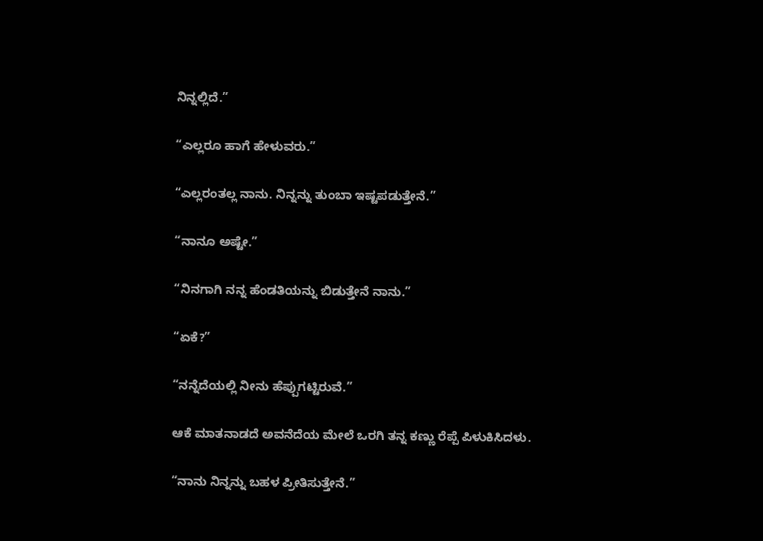ನಿನ್ನಲ್ಲಿದೆ.”

“ಎಲ್ಲರೂ ಹಾಗೆ ಹೇಳುವರು.”

“ಎಲ್ಲರಂತಲ್ಲ ನಾನು. ನಿನ್ನನ್ನು ತುಂಬಾ ಇಷ್ಟಪಡುತ್ತೇನೆ.”

“ನಾನೂ ಅಷ್ಟೇ.”

“ನಿನಗಾಗಿ ನನ್ನ ಹೆಂಡತಿಯನ್ನು ಬಿಡುತ್ತೇನೆ ನಾನು.”

“ಏಕೆ?”

“ನನ್ನೆದೆಯಲ್ಲಿ ನೀನು ಹೆಪ್ಪುಗಟ್ಟಿರುವೆ.”

ಆಕೆ ಮಾತನಾಡದೆ ಅವನೆದೆಯ ಮೇಲೆ ಒರಗಿ ತನ್ನ ಕಣ್ಣು ರೆಪ್ಪೆ ಪಿಳುಕಿಸಿದಳು.

“ನಾನು ನಿನ್ನನ್ನು ಬಹಳ ಪ್ರೀತಿಸುತ್ತೇನೆ.”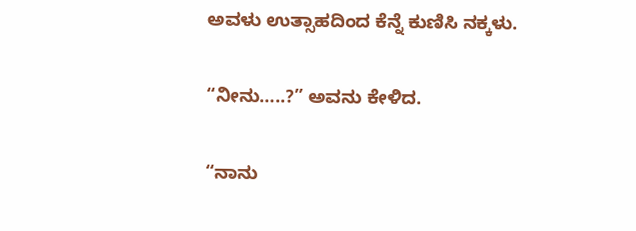ಅವಳು ಉತ್ಸಾಹದಿಂದ ಕೆನ್ನೆ ಕುಣಿಸಿ ನಕ್ಕಳು.

“ನೀನು…..?” ಅವನು ಕೇಳಿದ.

“ನಾನು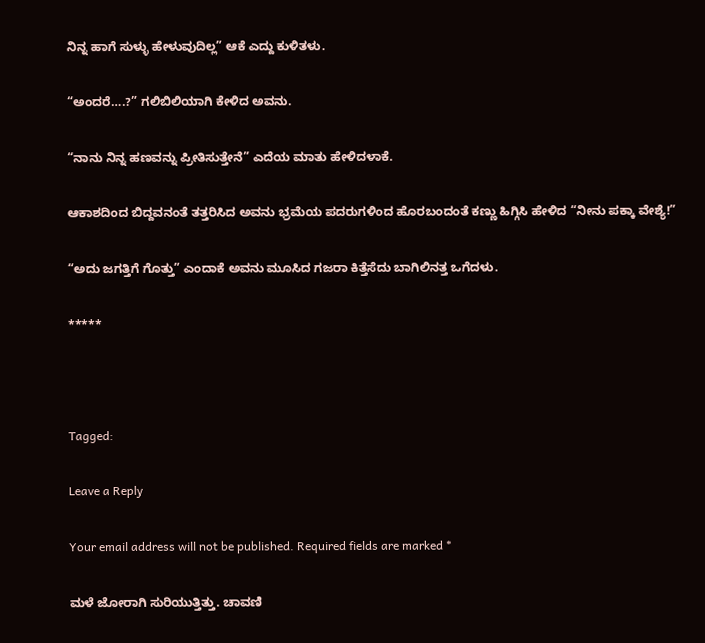ನಿನ್ನ ಹಾಗೆ ಸುಳ್ಳು ಹೇಳುವುದಿಲ್ಲ” ಆಕೆ ಎದ್ದು ಕುಳಿತಳು.

“ಅಂದರೆ….?” ಗಲಿಬಿಲಿಯಾಗಿ ಕೇಳಿದ ಅವನು.

“ನಾನು ನಿನ್ನ ಹಣವನ್ನು ಪ್ರೀತಿಸುತ್ತೇನೆ” ಎದೆಯ ಮಾತು ಹೇಳಿದಳಾಕೆ.

ಆಕಾಶದಿಂದ ಬಿದ್ದವನಂತೆ ತತ್ತರಿಸಿದ ಅವನು ಭ್ರಮೆಯ ಪದರುಗಳಿಂದ ಹೊರಬಂದಂತೆ ಕಣ್ಣು ಹಿಗ್ಗಿಸಿ ಹೇಳಿದ “ನೀನು ಪಕ್ಕಾ ವೇಶ್ಯೆ!”

“ಅದು ಜಗತ್ತಿಗೆ ಗೊತ್ತು” ಎಂದಾಕೆ ಅವನು ಮೂಸಿದ ಗಜರಾ ಕಿತ್ತೆಸೆದು ಬಾಗಿಲಿನತ್ತ ಒಗೆದಳು.

*****



Tagged:

Leave a Reply

Your email address will not be published. Required fields are marked *

ಮಳೆ ಜೋರಾಗಿ ಸುರಿಯುತ್ತಿತ್ತು. ಚಾವಣಿ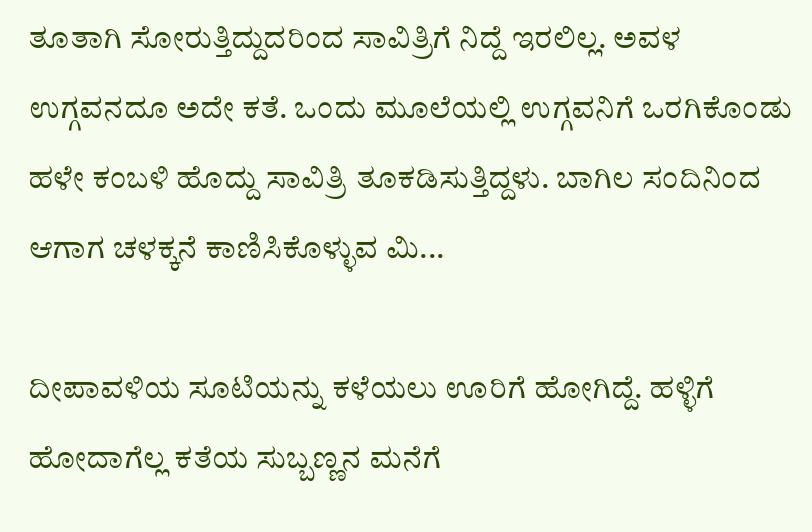ತೂತಾಗಿ ಸೋರುತ್ತಿದ್ದುದರಿಂದ ಸಾವಿತ್ರಿಗೆ ನಿದ್ದೆ ಇರಲಿಲ್ಲ. ಅವಳ ಉಗ್ಗವನದೂ ಅದೇ ಕತೆ. ಒಂದು ಮೂಲೆಯಲ್ಲಿ ಉಗ್ಗವನಿಗೆ ಒರಗಿಕೊಂಡು ಹಳೇ ಕಂಬಳಿ ಹೊದ್ದು ಸಾವಿತ್ರಿ ತೂಕಡಿಸುತ್ತಿದ್ದಳು. ಬಾಗಿಲ ಸಂದಿನಿಂದ ಆಗಾಗ ಚಳಕ್ಕನೆ ಕಾಣಿಸಿಕೊಳ್ಳುವ ಮಿ...

ದೀಪಾವಳಿಯ ಸೂಟಿಯನ್ನು ಕಳೆಯಲು ಊರಿಗೆ ಹೋಗಿದ್ದೆ. ಹಳ್ಳಿಗೆ ಹೋದಾಗೆಲ್ಲ ಕತೆಯ ಸುಬ್ಬಣ್ಣನ ಮನೆಗೆ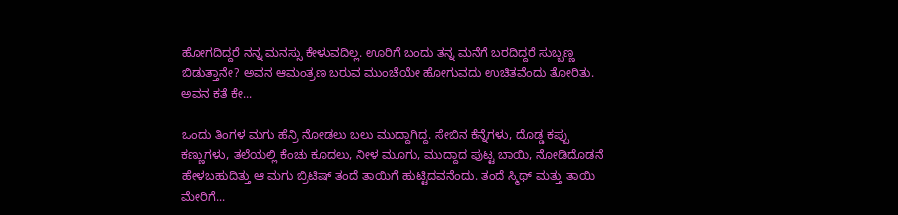ಹೋಗದಿದ್ದರೆ ನನ್ನ ಮನಸ್ಸು ಕೇಳುವದಿಲ್ಲ. ಊರಿಗೆ ಬಂದು ತನ್ನ ಮನೆಗೆ ಬರದಿದ್ದರೆ ಸುಬ್ಬಣ್ಣ ಬಿಡುತ್ತಾನೇ? ಅವನ ಆಮಂತ್ರಣ ಬರುವ ಮುಂಚೆಯೇ ಹೋಗುವದು ಉಚಿತವೆಂದು ತೋರಿತು. ಅವನ ಕತೆ ಕೇ...

ಒಂದು ತಿಂಗಳ ಮಗು ಹೆನ್ರಿ ನೋಡಲು ಬಲು ಮುದ್ದಾಗಿದ್ದ. ಸೇಬಿನ ಕೆನ್ನೆಗಳು, ದೊಡ್ಡ ಕಪ್ಪು ಕಣ್ಣುಗಳು, ತಲೆಯಲ್ಲಿ ಕೆಂಚು ಕೂದಲು, ನೀಳ ಮೂಗು, ಮುದ್ದಾದ ಪುಟ್ಟ ಬಾಯಿ, ನೋಡಿದೊಡನೆ ಹೇಳಬಹುದಿತ್ತು ಆ ಮಗು ಬ್ರಿಟಿಷ್ ತಂದೆ ತಾಯಿಗೆ ಹುಟ್ಟಿದವನೆಂದು. ತಂದೆ ಸ್ಮಿಥ್ ಮತ್ತು ತಾಯಿ ಮೇರಿಗೆ...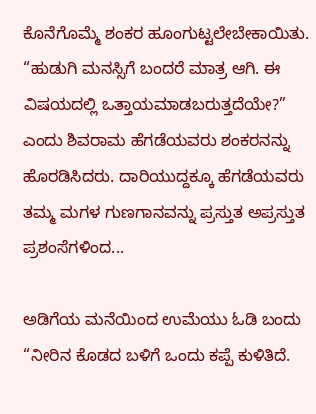ಕೊನೆಗೊಮ್ಮೆ ಶಂಕರ ಹೂಂಗುಟ್ಟಲೇಬೇಕಾಯಿತು. “ಹುಡುಗಿ ಮನಸ್ಸಿಗೆ ಬಂದರೆ ಮಾತ್ರ ಆಗಿ. ಈ ವಿಷಯದಲ್ಲಿ ಒತ್ತಾಯಮಾಡಬರುತ್ತದೆಯೇ?” ಎಂದು ಶಿವರಾಮ ಹೆಗಡೆಯವರು ಶಂಕರನನ್ನು ಹೊರಡಿಸಿದರು. ದಾರಿಯುದ್ದಕ್ಕೂ ಹೆಗಡೆಯವರು ತಮ್ಮ ಮಗಳ ಗುಣಗಾನವನ್ನು ಪ್ರಸ್ತುತ ಅಪ್ರಸ್ತುತ ಪ್ರಶಂಸೆಗಳಿಂದ...

ಅಡಿಗೆಯ ಮನೆಯಿಂದ ಉಮೆಯು ಓಡಿ ಬಂದು “ನೀರಿನ ಕೊಡದ ಬಳಿಗೆ ಒಂದು ಕಪ್ಪೆ ಕುಳಿತಿದೆ.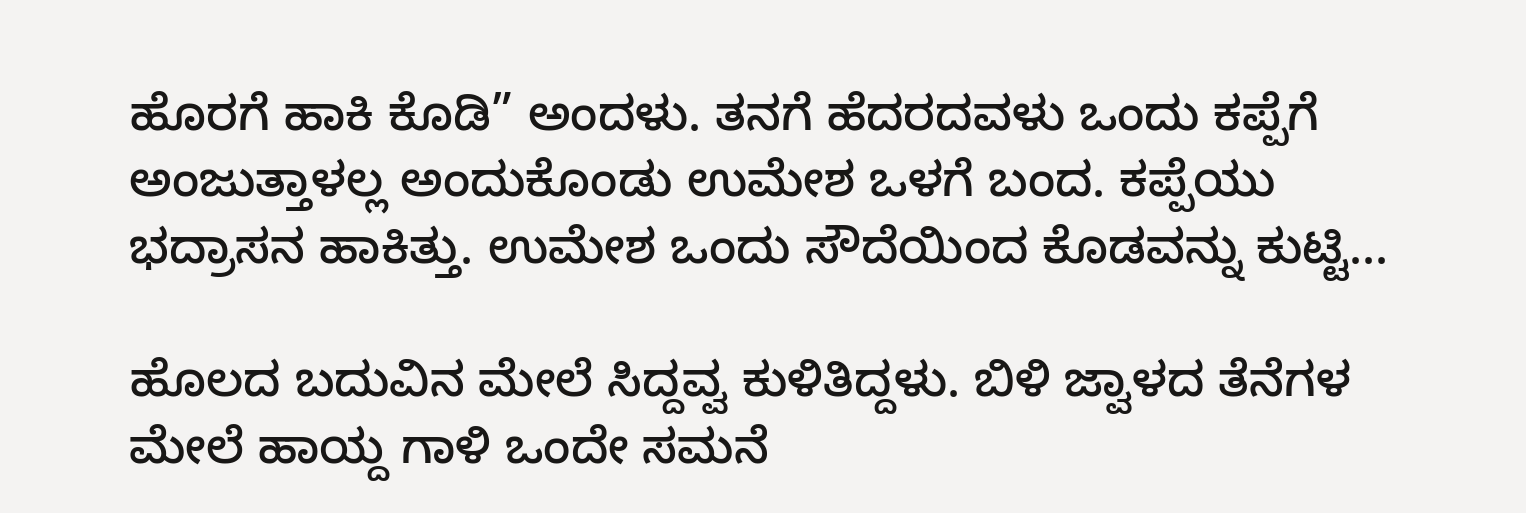ಹೊರಗೆ ಹಾಕಿ ಕೊಡಿ” ಅಂದಳು. ತನಗೆ ಹೆದರದವಳು ಒಂದು ಕಪ್ಪೆಗೆ ಅಂಜುತ್ತಾಳಲ್ಲ ಅಂದುಕೊಂಡು ಉಮೇಶ ಒಳಗೆ ಬಂದ. ಕಪ್ಪೆಯು ಭದ್ರಾಸನ ಹಾಕಿತ್ತು. ಉಮೇಶ ಒಂದು ಸೌದೆಯಿಂದ ಕೊಡವನ್ನು ಕುಟ್ಟಿ...

ಹೊಲದ ಬದುವಿನ ಮೇಲೆ ಸಿದ್ದವ್ವ ಕುಳಿತಿದ್ದಳು. ಬಿಳಿ ಜ್ವಾಳದ ತೆನೆಗಳ ಮೇಲೆ ಹಾಯ್ದ ಗಾಳಿ ಒಂದೇ ಸಮನೆ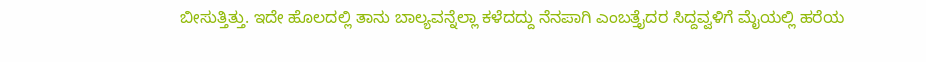ಬೀಸುತ್ತಿತ್ತು. ಇದೇ ಹೊಲದಲ್ಲಿ ತಾನು ಬಾಲ್ಯವನ್ನೆಲ್ಲಾ ಕಳೆದದ್ದು ನೆನಪಾಗಿ ಎಂಬತ್ತೈದರ ಸಿದ್ದವ್ವಳಿಗೆ ಮೈಯಲ್ಲಿ ಹರೆಯ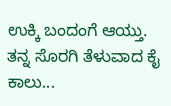ಉಕ್ಕಿ ಬಂದಂಗೆ ಆಯ್ತು. ತನ್ನ ಸೊರಗಿ ತೆಳುವಾದ ಕೈ ಕಾಲು...